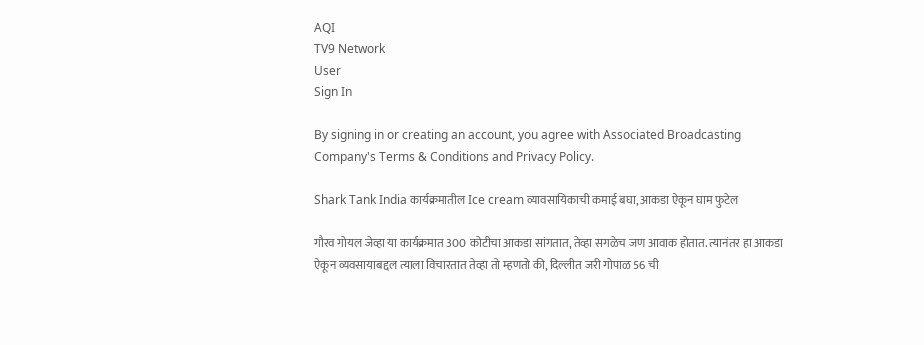AQI
TV9 Network
User
Sign In

By signing in or creating an account, you agree with Associated Broadcasting Company's Terms & Conditions and Privacy Policy.

Shark Tank India कार्यक्रमातील Ice cream व्यावसायिकाची कमाई बघा, आकडा ऐकून घाम फुटेल

गौरव गोयल जेव्हा या कार्यक्रमात 300 कोटीचा आकडा सांगतात, तेव्हा सगळेच जण आवाक होतात. त्यानंतर हा आकडा ऐकून व्यवसायाबद्दल त्याला विचारतात तेव्हा तो म्हणतो की, दिल्लीत जरी गोपाळ 56 ची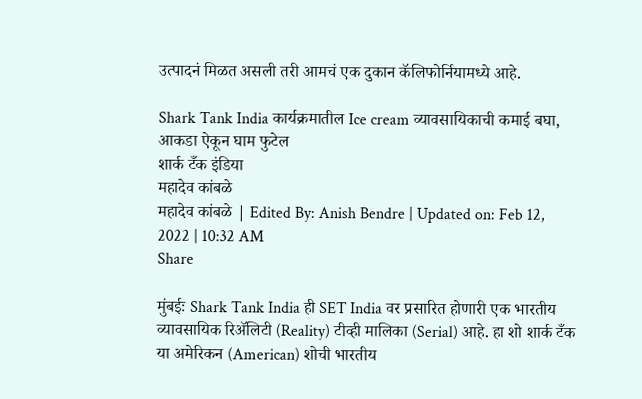उत्पादनं मिळत असली तरी आमचं एक दुकान कॅलिफोर्नियामध्ये आहे.

Shark Tank India कार्यक्रमातील Ice cream व्यावसायिकाची कमाई बघा, आकडा ऐकून घाम फुटेल
शार्क टँक इंडिया
महादेव कांबळे
महादेव कांबळे | Edited By: Anish Bendre | Updated on: Feb 12, 2022 | 10:32 AM
Share

मुंबईः Shark Tank India ही SET India वर प्रसारित होणारी एक भारतीय व्यावसायिक रिॲलिटी (Reality) टीव्ही मालिका (Serial) आहे. हा शो शार्क टँक या अमेरिकन (American) शोची भारतीय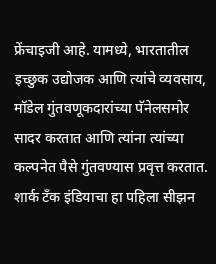फ्रेंचाइजी आहे. यामध्ये, भारतातील इच्छुक उद्योजक आणि त्यांचे व्यवसाय, मॉडेल गुंतवणूकदारांच्या पॅनेलसमोर सादर करतात आणि त्यांना त्यांच्या कल्पनेत पैसे गुंतवण्यास प्रवृत्त करतात. शार्क टँक इंडियाचा हा पहिला सीझन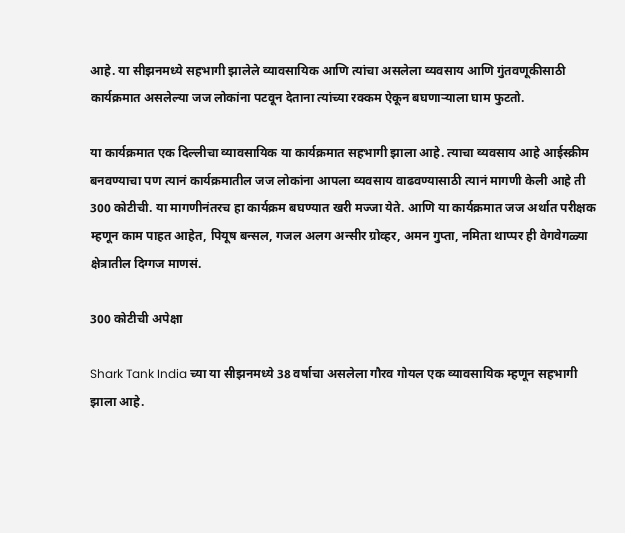आहे. या सीझनमध्ये सहभागी झालेले व्यावसायिक आणि त्यांचा असलेला व्यवसाय आणि गुंतवणूकीसाठी कार्यक्रमात असलेल्या जज लोकांना पटवून देताना त्यांच्या रक्कम ऐकून बघणाऱ्याला घाम फुटतो.

या कार्यक्रमात एक दिल्लीचा व्यावसायिक या कार्यक्रमात सहभागी झाला आहे. त्याचा व्यवसाय आहे आईस्क्रीम बनवण्याचा पण त्यानं कार्यक्रमातील जज लोकांना आपला व्यवसाय वाढवण्यासाठी त्यानं मागणी केली आहे ती 300 कोटीची. या मागणीनंतरच हा कार्यक्रम बघण्यात खरी मज्जा येते. आणि या कार्यक्रमात जज अर्थात परीक्षक म्हणून काम पाहत आहेत, पियूष बन्सल, गजल अलग अन्सीर ग्रोव्हर, अमन गुप्ता, नमिता थाप्पर ही वेगवेगळ्या क्षेत्रातील दिग्गज माणसं.

300 कोटीची अपेक्षा

Shark Tank India च्या या सीझनमध्ये 38 वर्षाचा असलेला गौरव गोयल एक व्यावसायिक म्हणून सहभागी झाला आहे.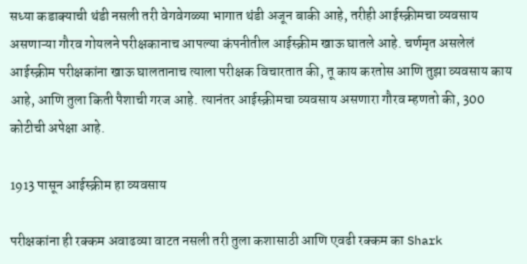सध्या कडाक्याची थंडी नसली तरी वेगवेगळ्या भागात थंडी अजून बाकी आहे, तरीही आईस्क्रीमचा व्यवसाय असणाऱ्या गौरव गोयलने परीक्षकानाच आपल्या कंपनीतील आईस्क्रीम खाऊ घातले आहे. चर्णमृत असलेलं आईस्क्रीम परीक्षकांना खाऊ घालतानाच त्याला परीक्षक विचारतात की, तू काय करतोस आणि तुझा व्यवसाय काय आहे, आणि तुला किती पैशाची गरज आहे. त्यानंतर आईस्क्रीमचा व्यवसाय असणारा गौरव म्हणतो की, 300 कोटीची अपेक्षा आहे.

1913 पासून आईस्क्रीम हा व्यवसाय

परीक्षकांना ही रक्कम अवाढव्या वाटत नसली तरी तुला कशासाठी आणि एवढी रक्कम का Shark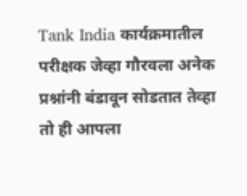Tank India कार्यक्रमातील परीक्षक जेव्हा गौरवला अनेक प्रश्नांनी बंडावून सोडतात तेव्हा तो ही आपला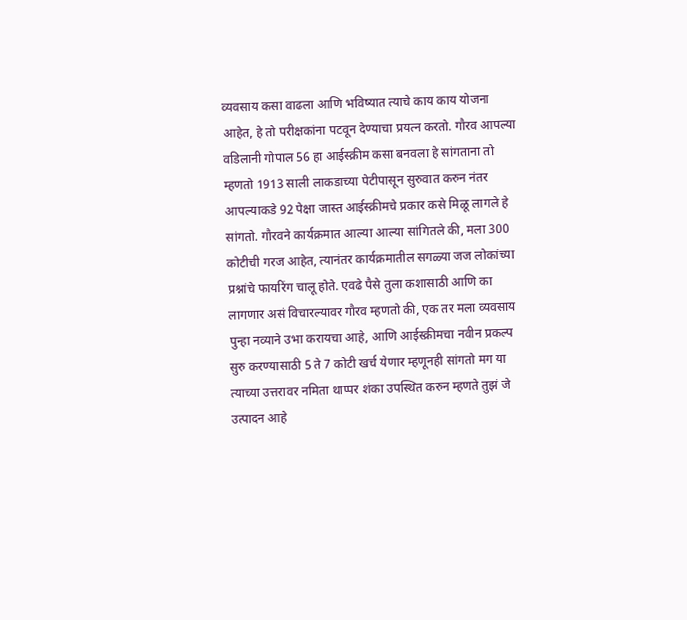व्यवसाय कसा वाढला आणि भविष्यात त्याचे काय काय योजना आहेत, हे तो परीक्षकांना पटवून देण्याचा प्रयत्न करतो. गौरव आपल्या वडिलानी गोपाल 56 हा आईस्क्रीम कसा बनवला हे सांगताना तो म्हणतो 1913 साली लाकडाच्या पेटीपासून सुरुवात करुन नंतर आपल्याकडे 92 पेक्षा जास्त आईस्क्रीमचे प्रकार कसे मिळू लागले हे सांगतो. गौरवने कार्यक्रमात आल्या आल्या सांगितले की, मला 300 कोटीची गरज आहेत, त्यानंतर कार्यक्रमातील सगळ्या जज लोकांच्या प्रश्नांचे फायरिंग चालू होते. एवढे पैसे तुला कशासाठी आणि का लागणार असं विचारल्यावर गौरव म्हणतो की, एक तर मला व्यवसाय पुन्हा नव्याने उभा करायचा आहे, आणि आईस्क्रीमचा नवीन प्रकल्प सुरु करण्यासाठी 5 ते 7 कोटी खर्च येणार म्हणूनही सांगतो मग या त्याच्या उत्तरावर नमिता थाप्पर शंका उपस्थित करुन म्हणते तुझं जे उत्पादन आहे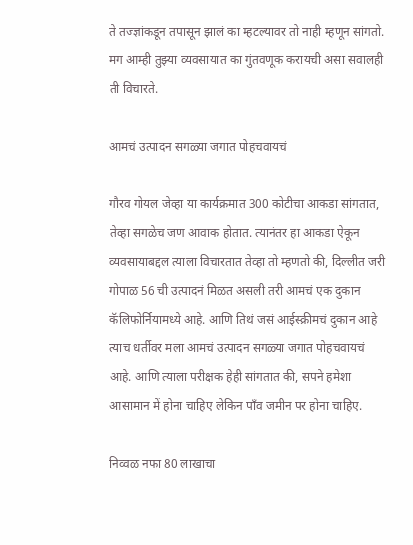ते तज्ज्ञांकडून तपासून झालं का म्हटल्यावर तो नाही म्हणून सांगतो. मग आम्ही तुझ्या व्यवसायात का गुंतवणूक करायची असा सवालही ती विचारते.

आमचं उत्पादन सगळ्या जगात पोहचवायचं

गौरव गोयल जेव्हा या कार्यक्रमात 300 कोटीचा आकडा सांगतात, तेव्हा सगळेच जण आवाक होतात. त्यानंतर हा आकडा ऐकून व्यवसायाबद्दल त्याला विचारतात तेव्हा तो म्हणतो की, दिल्लीत जरी गोपाळ 56 ची उत्पादनं मिळत असली तरी आमचं एक दुकान कॅलिफोर्नियामध्ये आहे. आणि तिथं जसं आईस्क्रीमचं दुकान आहे त्याच धर्तीवर मला आमचं उत्पादन सगळ्या जगात पोहचवायचं आहे. आणि त्याला परीक्षक हेही सांगतात की, सपने हमेशा आसामान में होना चाहिए लेकिन पाँव जमीन पर होना चाहिए.

निव्वळ नफा 80 लाखाचा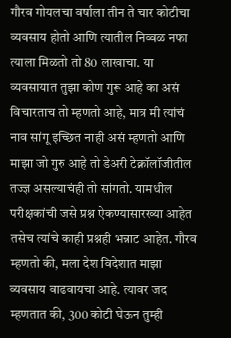गौरव गोयलचा वर्षाला तीन ते चार कोटीचा व्यवसाय होतो आणि त्यातील निव्वळ नफा त्याला मिळतो तो 80 लाखाचा. या व्यवसायात तुझा कोण गुरू आहे का असं विचारताच तो म्हणतो आहे, मात्र मी त्यांचं नाव सांगू इच्छित नाही असं म्हणतो आणि माझा जो गुरु आहे तो डेअरी टेक्नॉलॉजीतील तज्ज्ञ असल्याचंही तो सांगतो. यामधील परीक्षकांची जसे प्रश्न ऐकण्यासारख्या आहेत तसेच त्यांचे काही प्रश्नही भन्नाट आहेत. गौरव म्हणतो की, मला देश विदेशात माझा व्यवसाय वाढवायचा आहे. त्यावर जद म्हणतात की, 300 कोटी घेऊन तुम्ही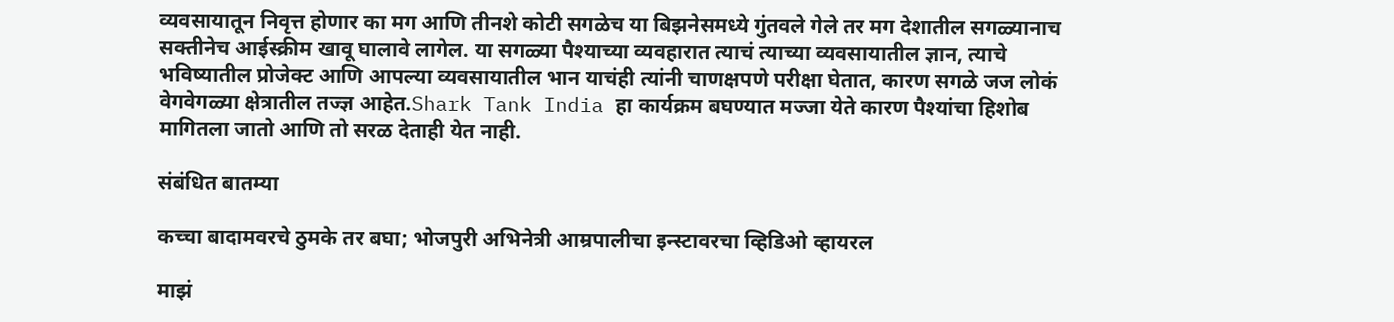व्यवसायातून निवृत्त होणार का मग आणि तीनशे कोटी सगळेच या बिझनेसमध्ये गुंतवले गेले तर मग देशातील सगळ्यानाच सक्तीनेच आईस्क्रीम खावू घालावे लागेल. या सगळ्या पैश्याच्या व्यवहारात त्याचं त्याच्या व्यवसायातील ज्ञान, त्याचे भविष्यातील प्रोजेक्ट आणि आपल्या व्यवसायातील भान याचंही त्यांनी चाणक्षपणे परीक्षा घेतात, कारण सगळे जज लोकं वेगवेगळ्या क्षेत्रातील तज्ज्ञ आहेत.Shark Tank India हा कार्यक्रम बघण्यात मज्जा येते कारण पैश्यांचा हिशोब मागितला जातो आणि तो सरळ देताही येत नाही.

संबंधित बातम्या

कच्चा बादामवरचे ठुमके तर बघा; भोजपुरी अभिनेत्री आम्रपालीचा इन्स्टावरचा व्हिडिओ व्हायरल

माझं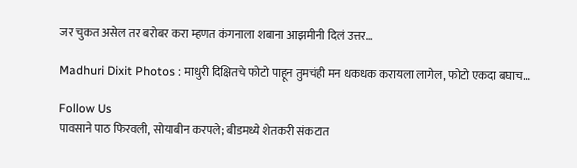जर चुकत असेल तर बरोबर करा म्हणत कंगनाला शबाना आझमीनी दिलं उत्तर…

Madhuri Dixit Photos : माधुरी दिक्षितचे फोटो पाहून तुमचंही मन धकधक करायला लागेल, फोटो एकदा बघाच…

Follow Us
पावसाने पाठ फिरवली, सोयाबीन करपले; बीडमध्ये शेतकरी संकटात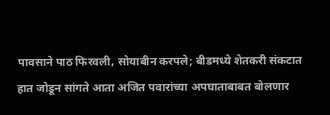पावसाने पाठ फिरवली, सोयाबीन करपले; बीडमध्ये शेतकरी संकटात
हात जोडून सांगते आता अजित पवारांच्या अपघाताबाबत बोलणार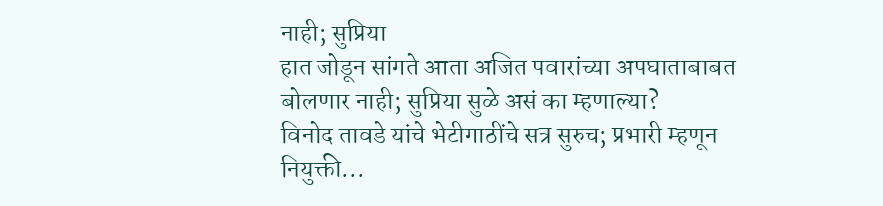नाही; सुप्रिया
हात जोडून सांगते आता अजित पवारांच्या अपघाताबाबत बोलणार नाही; सुप्रिया सुळे असं का म्हणाल्या?
विनोद तावडे यांचे भेटीगाठींचे सत्र सुरुच; प्रभारी म्हणून नियुक्ती...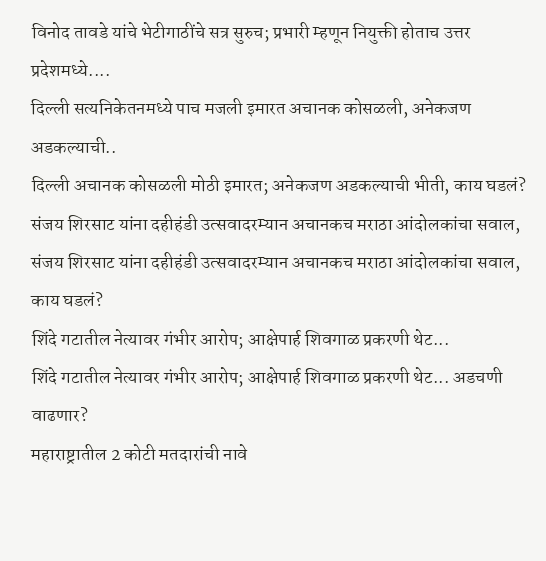विनोद तावडे यांचे भेटीगाठींचे सत्र सुरुच; प्रभारी म्हणून नियुक्ती होताच उत्तर प्रदेशमध्ये....
दिल्ली सत्यनिकेतनमध्ये पाच मजली इमारत अचानक कोसळली, अनेकजण अडकल्याची..
दिल्ली अचानक कोसळली मोठी इमारत; अनेकजण अडकल्याची भीती, काय घडलं?
संजय शिरसाट यांना दहीहंडी उत्सवादरम्यान अचानकच मराठा आंदोलकांचा सवाल,
संजय शिरसाट यांना दहीहंडी उत्सवादरम्यान अचानकच मराठा आंदोलकांचा सवाल, काय घडलं?
शिंदे गटातील नेत्यावर गंभीर आरोप; आक्षेपार्ह शिवगाळ प्रकरणी थेट...
शिंदे गटातील नेत्यावर गंभीर आरोप; आक्षेपार्ह शिवगाळ प्रकरणी थेट... अडचणी वाढणार?
महाराष्ट्रातील 2 कोटी मतदारांची नावे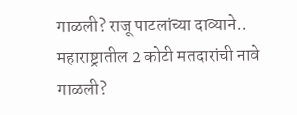गाळली? राजू पाटलांच्या दाव्याने..
महाराष्ट्रातील 2 कोटी मतदारांची नावे गाळली?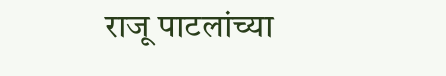राजू पाटलांच्या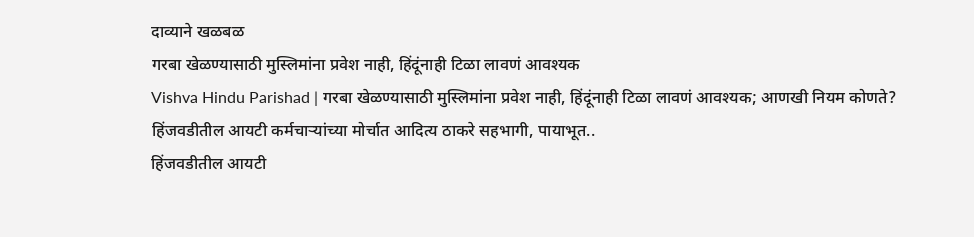दाव्याने खळबळ
गरबा खेळण्यासाठी मुस्लिमांना प्रवेश नाही, हिंदूंनाही टिळा लावणं आवश्यक
Vishva Hindu Parishad | गरबा खेळण्यासाठी मुस्लिमांना प्रवेश नाही, हिंदूंनाही टिळा लावणं आवश्यक; आणखी नियम कोणते?
हिंजवडीतील आयटी कर्मचाऱ्यांच्या मोर्चात आदित्य ठाकरे सहभागी, पायाभूत..
हिंजवडीतील आयटी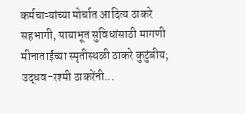कर्मचाऱ्यांच्या मोर्चात आदित्य ठाकरे सहभागी, पायाभूत सुविधांसाठी मागणी
मीनाताईंच्या स्मृतीस्थळी ठाकरे कुटुंबीय; उद्धव-रश्मी ठाकरेंनी...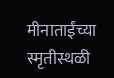मीनाताईंच्या स्मृतीस्थळी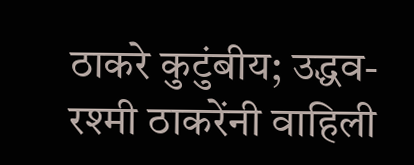ठाकरे कुटुंबीय; उद्धव-रश्मी ठाकरेंनी वाहिली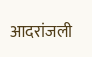आदरांजली